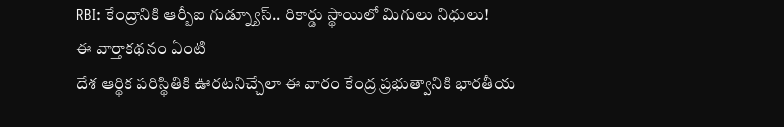RBI: కేంద్రానికి ఆర్బీఐ గుడ్న్యూస్.. రికార్డు స్థాయిలో మిగులు నిధులు!
ఈ వార్తాకథనం ఏంటి
దేశ ఆర్థిక పరిస్థితికి ఊరటనిచ్చేలా ఈ వారం కేంద్ర ప్రభుత్వానికి భారతీయ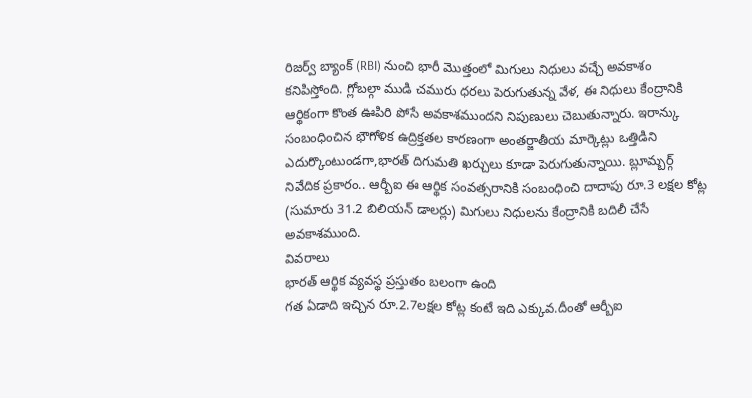రిజర్వ్ బ్యాంక్ (RBI) నుంచి భారీ మొత్తంలో మిగులు నిధులు వచ్చే అవకాశం కనిపిస్తోంది. గ్లోబల్గా ముడి చమురు ధరలు పెరుగుతున్న వేళ, ఈ నిధులు కేంద్రానికి ఆర్థికంగా కొంత ఊపిరి పోసే అవకాశముందని నిపుణులు చెబుతున్నారు. ఇరాన్కు సంబంధించిన భౌగోళిక ఉద్రిక్తతల కారణంగా అంతర్జాతీయ మార్కెట్లు ఒత్తిడిని ఎదుర్కొంటుండగా,భారత్ దిగుమతి ఖర్చులు కూడా పెరుగుతున్నాయి. బ్లూమ్బర్గ్ నివేదిక ప్రకారం.. ఆర్బీఐ ఈ ఆర్థిక సంవత్సరానికి సంబంధించి దాదాపు రూ.3 లక్షల కోట్ల (సుమారు 31.2 బిలియన్ డాలర్లు) మిగులు నిధులను కేంద్రానికి బదిలీ చేసే అవకాశముంది.
వివరాలు
భారత్ ఆర్థిక వ్యవస్థ ప్రస్తుతం బలంగా ఉంది
గత ఏడాది ఇచ్చిన రూ.2.7లక్షల కోట్ల కంటే ఇది ఎక్కువ.దీంతో ఆర్బీఐ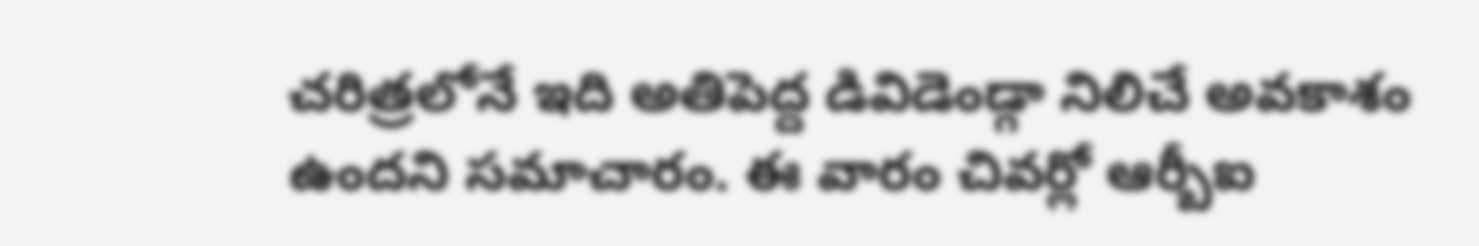చరిత్రలోనే ఇది అతిపెద్ద డివిడెండ్గా నిలిచే అవకాశం ఉందని సమాచారం. ఈ వారం చివర్లో ఆర్బీఐ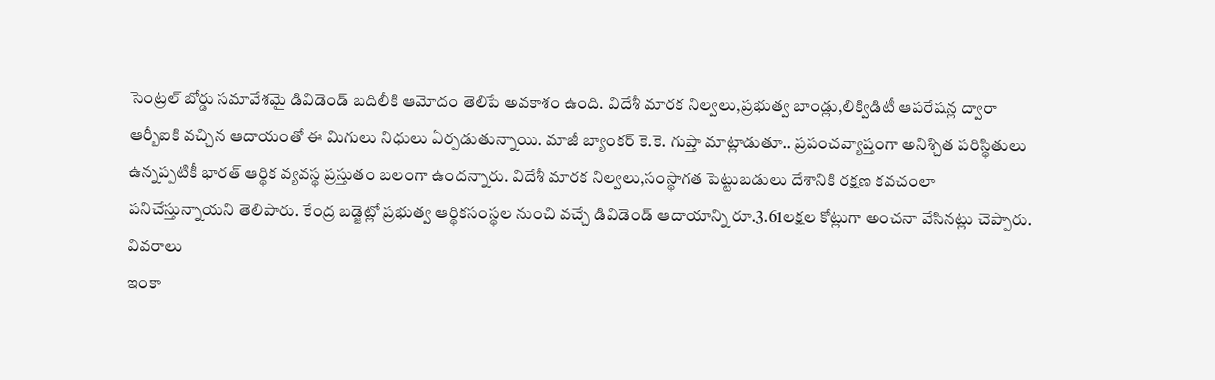సెంట్రల్ బోర్డు సమావేశమై డివిడెండ్ బదిలీకి ఆమోదం తెలిపే అవకాశం ఉంది. విదేశీ మారక నిల్వలు,ప్రభుత్వ బాండ్లు,లిక్విడిటీ ఆపరేషన్ల ద్వారా ఆర్బీఐకి వచ్చిన ఆదాయంతో ఈ మిగులు నిధులు ఏర్పడుతున్నాయి. మాజీ బ్యాంకర్ కె.కె. గుప్తా మాట్లాడుతూ.. ప్రపంచవ్యాప్తంగా అనిశ్చిత పరిస్థితులు ఉన్నప్పటికీ భారత్ ఆర్థిక వ్యవస్థ ప్రస్తుతం బలంగా ఉందన్నారు. విదేశీ మారక నిల్వలు,సంస్థాగత పెట్టుబడులు దేశానికి రక్షణ కవచంలా పనిచేస్తున్నాయని తెలిపారు. కేంద్ర బడ్జెట్లో ప్రభుత్వ ఆర్థికసంస్థల నుంచి వచ్చే డివిడెండ్ ఆదాయాన్ని రూ.3.61లక్షల కోట్లుగా అంచనా వేసినట్లు చెప్పారు.
వివరాలు
ఇంకా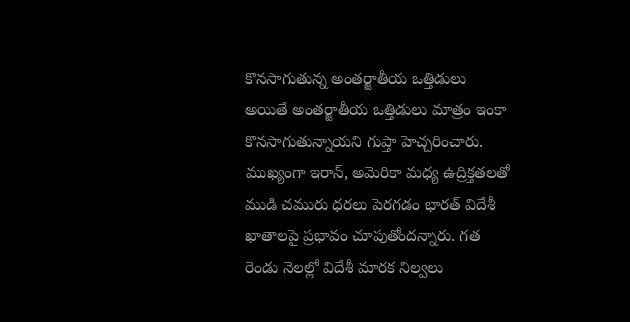కొనసాగుతున్న అంతర్జాతీయ ఒత్తిడులు
అయితే అంతర్జాతీయ ఒత్తిడులు మాత్రం ఇంకా కొనసాగుతున్నాయని గుప్తా హెచ్చరించారు. ముఖ్యంగా ఇరాన్, అమెరికా మధ్య ఉద్రిక్తతలతో ముడి చమురు ధరలు పెరగడం భారత్ విదేశీ ఖాతాలపై ప్రభావం చూపుతోందన్నారు. గత రెండు నెలల్లో విదేశీ మారక నిల్వలు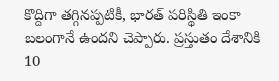కొద్దిగా తగ్గినప్పటికీ, భారత్ పరిస్థితి ఇంకా బలంగానే ఉందని చెప్పారు. ప్రస్తుతం దేశానికి 10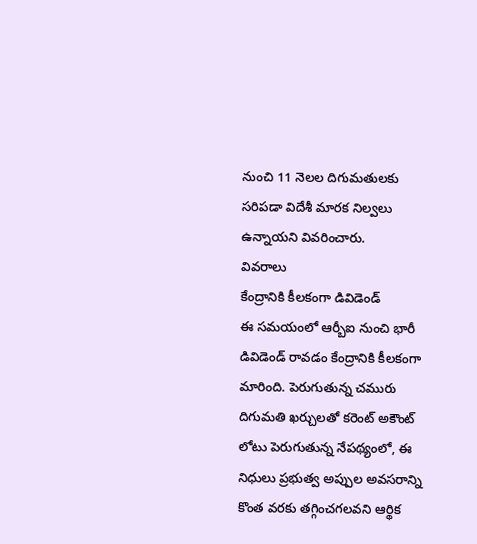నుంచి 11 నెలల దిగుమతులకు సరిపడా విదేశీ మారక నిల్వలు ఉన్నాయని వివరించారు.
వివరాలు
కేంద్రానికి కీలకంగా డివిడెండ్
ఈ సమయంలో ఆర్బీఐ నుంచి భారీ డివిడెండ్ రావడం కేంద్రానికి కీలకంగా మారింది. పెరుగుతున్న చమురు దిగుమతి ఖర్చులతో కరెంట్ అకౌంట్ లోటు పెరుగుతున్న నేపథ్యంలో, ఈ నిధులు ప్రభుత్వ అప్పుల అవసరాన్ని కొంత వరకు తగ్గించగలవని ఆర్థిక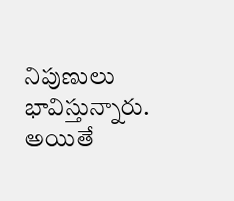నిపుణులు భావిస్తున్నారు. అయితే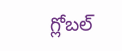గ్లోబల్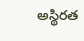అస్థిరత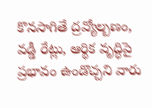కొనసాగితే ద్రవ్యోల్బణం, వడ్డీ రేట్లు, ఆర్థిక వృద్ధిపై ప్రభావం ఉండొచ్చని వారు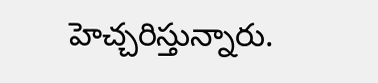హెచ్చరిస్తున్నారు.